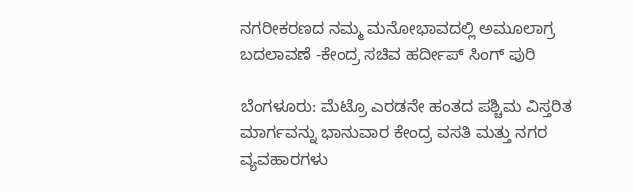ನಗರೀಕರಣದ ನಮ್ಮ ಮನೋಭಾವದಲ್ಲಿ ಅಮೂಲಾಗ್ರ ಬದಲಾವಣೆ -ಕೇಂದ್ರ ಸಚಿವ ಹರ್ದೀಪ್ ಸಿಂಗ್ ಪುರಿ

ಬೆಂಗಳೂರು: ಮೆಟ್ರೊ ಎರಡನೇ ಹಂತದ ಪಶ್ಚಿಮ ವಿಸ್ತರಿತ ಮಾರ್ಗವನ್ನು ಭಾನುವಾರ ಕೇಂದ್ರ ವಸತಿ ಮತ್ತು ನಗರ ವ್ಯವಹಾರಗಳು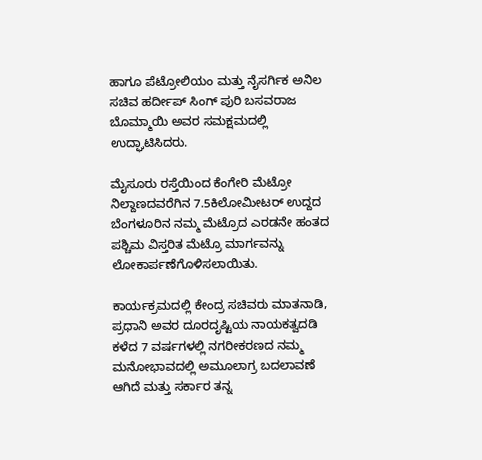ಹಾಗೂ ಪೆಟ್ರೋಲಿಯಂ ಮತ್ತು ನೈಸರ್ಗಿಕ ಅನಿಲ ಸಚಿವ ಹರ್ದೀಪ್ ಸಿಂಗ್ ಪುರಿ ಬಸವರಾಜ ಬೊಮ್ಮಾಯಿ ಅವರ ಸಮಕ್ಷಮದಲ್ಲಿ ಉದ್ಘಾಟಿಸಿದರು.

ಮೈಸೂರು ರಸ್ತೆಯಿಂದ ಕೆಂಗೇರಿ ಮೆಟ್ರೋ ನಿಲ್ದಾಣದವರೆಗಿನ 7.5ಕಿಲೋಮೀಟರ್ ಉದ್ದದ ಬೆಂಗಳೂರಿನ ನಮ್ಮ ಮೆಟ್ರೊದ ಎರಡನೇ ಹಂತದ ಪಶ್ಚಿಮ ವಿಸ್ತರಿತ ಮೆಟ್ರೊ ಮಾರ್ಗವನ್ನು ಲೋಕಾರ್ಪಣೆಗೊಳಿಸಲಾಯಿತು.

ಕಾರ್ಯಕ್ರಮದಲ್ಲಿ ಕೇಂದ್ರ ಸಚಿವರು ಮಾತನಾಡಿ, ಪ್ರಧಾನಿ ಅವರ ದೂರದೃಷ್ಟಿಯ ನಾಯಕತ್ವದಡಿ ಕಳೆದ 7 ವರ್ಷಗಳಲ್ಲಿ ನಗರೀಕರಣದ ನಮ್ಮ ಮನೋಭಾವದಲ್ಲಿ ಅಮೂಲಾಗ್ರ ಬದಲಾವಣೆ ಆಗಿದೆ ಮತ್ತು ಸರ್ಕಾರ ತನ್ನ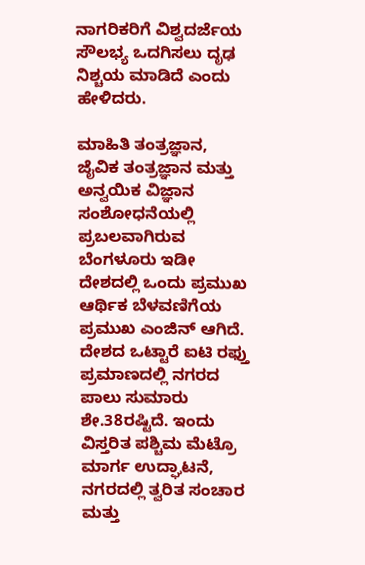ನಾಗರಿಕರಿಗೆ ವಿಶ್ವದರ್ಜೆಯ ಸೌಲಭ್ಯ ಒದಗಿಸಲು ದೃಢ ನಿಶ್ಚಯ ಮಾಡಿದೆ ಎಂದು ಹೇಳಿದರು.

ಮಾಹಿತಿ ತಂತ್ರಜ್ಞಾನ, ಜೈವಿಕ ತಂತ್ರಜ್ಞಾನ ಮತ್ತು ಅನ್ವಯಿಕ ವಿಜ್ಞಾನ ಸಂಶೋಧನೆಯಲ್ಲಿ ಪ್ರಬಲವಾಗಿರುವ ಬೆಂಗಳೂರು ಇಡೀ ದೇಶದಲ್ಲಿ ಒಂದು ಪ್ರಮುಖ ಆರ್ಥಿಕ ಬೆಳವಣಿಗೆಯ ಪ್ರಮುಖ ಎಂಜಿನ್ ಆಗಿದೆ. ದೇಶದ ಒಟ್ಟಾರೆ ಐಟಿ ರಫ್ತು ಪ್ರಮಾಣದಲ್ಲಿ ನಗರದ ಪಾಲು ಸುಮಾರು ಶೇ.38ರಷ್ಟಿದೆ. ಇಂದು ವಿಸ್ತರಿತ ಪಶ್ಚಿಮ ಮೆಟ್ರೊ ಮಾರ್ಗ ಉದ್ಘಾಟನೆ, ನಗರದಲ್ಲಿ ತ್ವರಿತ ಸಂಚಾರ ಮತ್ತು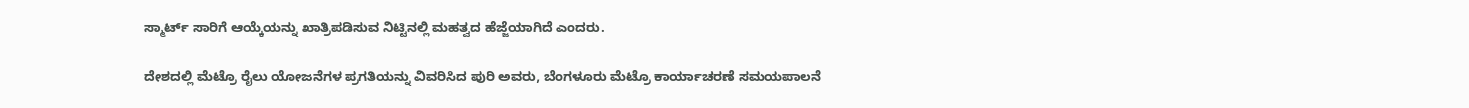ಸ್ಮಾರ್ಟ್ ಸಾರಿಗೆ ಆಯ್ಕೆಯನ್ನು ಖಾತ್ರಿಪಡಿಸುವ ನಿಟ್ಟಿನಲ್ಲಿ ಮಹತ್ವದ ಹೆಜ್ಜೆಯಾಗಿದೆ ಎಂದರು.

ದೇಶದಲ್ಲಿ ಮೆಟ್ರೊ ರೈಲು ಯೋಜನೆಗಳ ಪ್ರಗತಿಯನ್ನು ವಿವರಿಸಿದ ಪುರಿ ಅವರು, ಬೆಂಗಳೂರು ಮೆಟ್ರೊ ಕಾರ್ಯಾಚರಣೆ ಸಮಯಪಾಲನೆ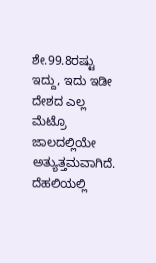ಶೇ.99.8ರಷ್ಟು ಇದ್ದು, ಇದು ಇಡೀ ದೇಶದ ಎಲ್ಲ ಮೆಟ್ರೊ ಜಾಲದಲ್ಲಿಯೇ ಅತ್ಯುತ್ತಮವಾಗಿದೆ. ದೆಹಲಿಯಲ್ಲಿ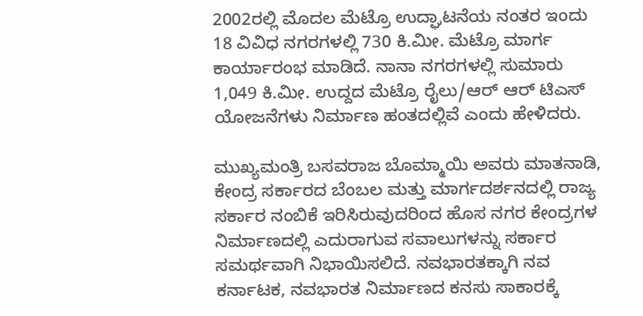2002ರಲ್ಲಿ ಮೊದಲ ಮೆಟ್ರೊ ಉದ್ಘಾಟನೆಯ ನಂತರ ಇಂದು 18 ವಿವಿಧ ನಗರಗಳಲ್ಲಿ 730 ಕಿ.ಮೀ. ಮೆಟ್ರೊ ಮಾರ್ಗ ಕಾರ್ಯಾರಂಭ ಮಾಡಿದೆ. ನಾನಾ ನಗರಗಳಲ್ಲಿ ಸುಮಾರು 1,049 ಕಿ.ಮೀ. ಉದ್ದದ ಮೆಟ್ರೊ ರೈಲು/ಆರ್ ಆರ್ ಟಿಎಸ್ ಯೋಜನೆಗಳು ನಿರ್ಮಾಣ ಹಂತದಲ್ಲಿವೆ ಎಂದು ಹೇಳಿದರು.

ಮುಖ್ಯಮಂತ್ರಿ ಬಸವರಾಜ ಬೊಮ್ಮಾಯಿ ಅವರು ಮಾತನಾಡಿ, ಕೇಂದ್ರ ಸರ್ಕಾರದ ಬೆಂಬಲ ಮತ್ತು ಮಾರ್ಗದರ್ಶನದಲ್ಲಿ ರಾಜ್ಯ ಸರ್ಕಾರ ನಂಬಿಕೆ ಇರಿಸಿರುವುದರಿಂದ ಹೊಸ ನಗರ ಕೇಂದ್ರಗಳ ನಿರ್ಮಾಣದಲ್ಲಿ ಎದುರಾಗುವ ಸವಾಲುಗಳನ್ನು ಸರ್ಕಾರ ಸಮರ್ಥವಾಗಿ ನಿಭಾಯಿಸಲಿದೆ. ನವಭಾರತಕ್ಕಾಗಿ ನವ ಕರ್ನಾಟಕ, ನವಭಾರತ ನಿರ್ಮಾಣದ ಕನಸು ಸಾಕಾರಕ್ಕೆ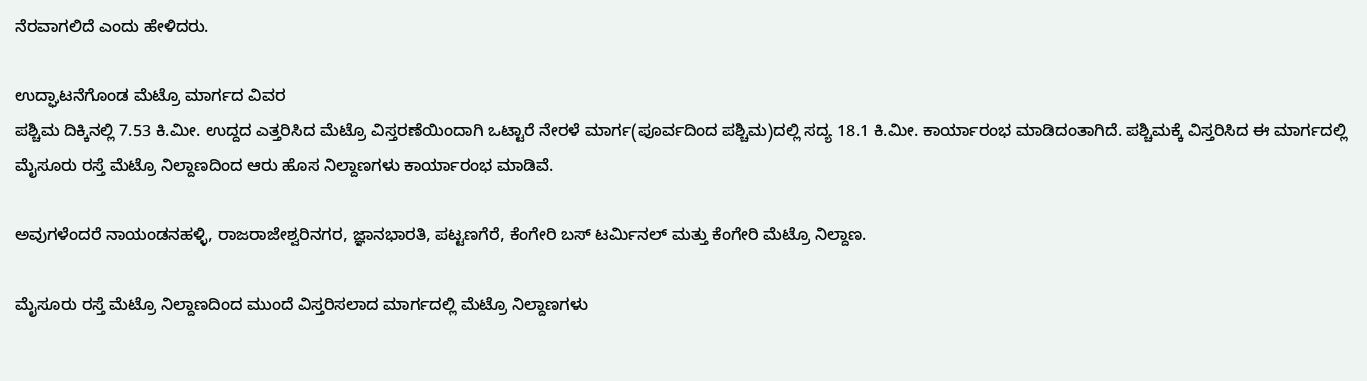ನೆರವಾಗಲಿದೆ ಎಂದು ಹೇಳಿದರು.

ಉದ್ಘಾಟನೆಗೊಂಡ ಮೆಟ್ರೊ ಮಾರ್ಗದ ವಿವರ
ಪಶ್ಚಿಮ ದಿಕ್ಕಿನಲ್ಲಿ 7.53 ಕಿ.ಮೀ. ಉದ್ದದ ಎತ್ತರಿಸಿದ ಮೆಟ್ರೊ ವಿಸ್ತರಣೆಯಿಂದಾಗಿ ಒಟ್ಟಾರೆ ನೇರಳೆ ಮಾರ್ಗ(ಪೂರ್ವದಿಂದ ಪಶ್ಚಿಮ)ದಲ್ಲಿ ಸದ್ಯ 18.1 ಕಿ.ಮೀ. ಕಾರ್ಯಾರಂಭ ಮಾಡಿದಂತಾಗಿದೆ. ಪಶ್ಚಿಮಕ್ಕೆ ವಿಸ್ತರಿಸಿದ ಈ ಮಾರ್ಗದಲ್ಲಿ ಮೈಸೂರು ರಸ್ತೆ ಮೆಟ್ರೊ ನಿಲ್ದಾಣದಿಂದ ಆರು ಹೊಸ ನಿಲ್ದಾಣಗಳು ಕಾರ್ಯಾರಂಭ ಮಾಡಿವೆ.

ಅವುಗಳೆಂದರೆ ನಾಯಂಡನಹಳ್ಳಿ, ರಾಜರಾಜೇಶ್ವರಿನಗರ, ಜ್ಞಾನಭಾರತಿ, ಪಟ್ಟಣಗೆರೆ, ಕೆಂಗೇರಿ ಬಸ್ ಟರ್ಮಿನಲ್ ಮತ್ತು ಕೆಂಗೇರಿ ಮೆಟ್ರೊ ನಿಲ್ದಾಣ.

ಮೈಸೂರು ರಸ್ತೆ ಮೆಟ್ರೊ ನಿಲ್ದಾಣದಿಂದ ಮುಂದೆ ವಿಸ್ತರಿಸಲಾದ ಮಾರ್ಗದಲ್ಲಿ ಮೆಟ್ರೊ ನಿಲ್ದಾಣಗಳು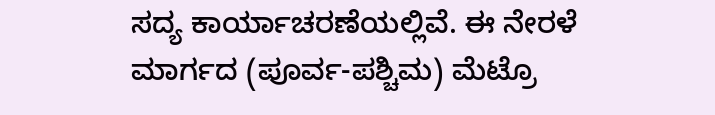ಸದ್ಯ ಕಾರ್ಯಾಚರಣೆಯಲ್ಲಿವೆ. ಈ ನೇರಳೆ ಮಾರ್ಗದ (ಪೂರ್ವ-ಪಶ್ಚಿಮ) ಮೆಟ್ರೊ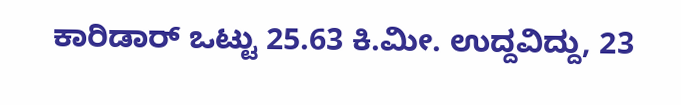ಕಾರಿಡಾರ್ ಒಟ್ಟು 25.63 ಕಿ.ಮೀ. ಉದ್ದವಿದ್ದು, 23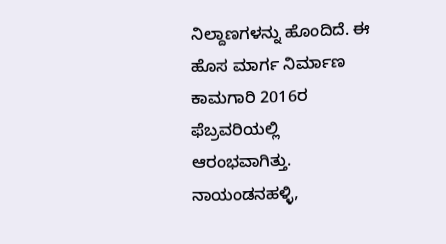ನಿಲ್ದಾಣಗಳನ್ನು ಹೊಂದಿದೆ. ಈ ಹೊಸ ಮಾರ್ಗ ನಿರ್ಮಾಣ ಕಾಮಗಾರಿ 2016ರ ಫೆಬ್ರವರಿಯಲ್ಲಿ ಆರಂಭವಾಗಿತ್ತು. ನಾಯಂಡನಹಳ್ಳಿ,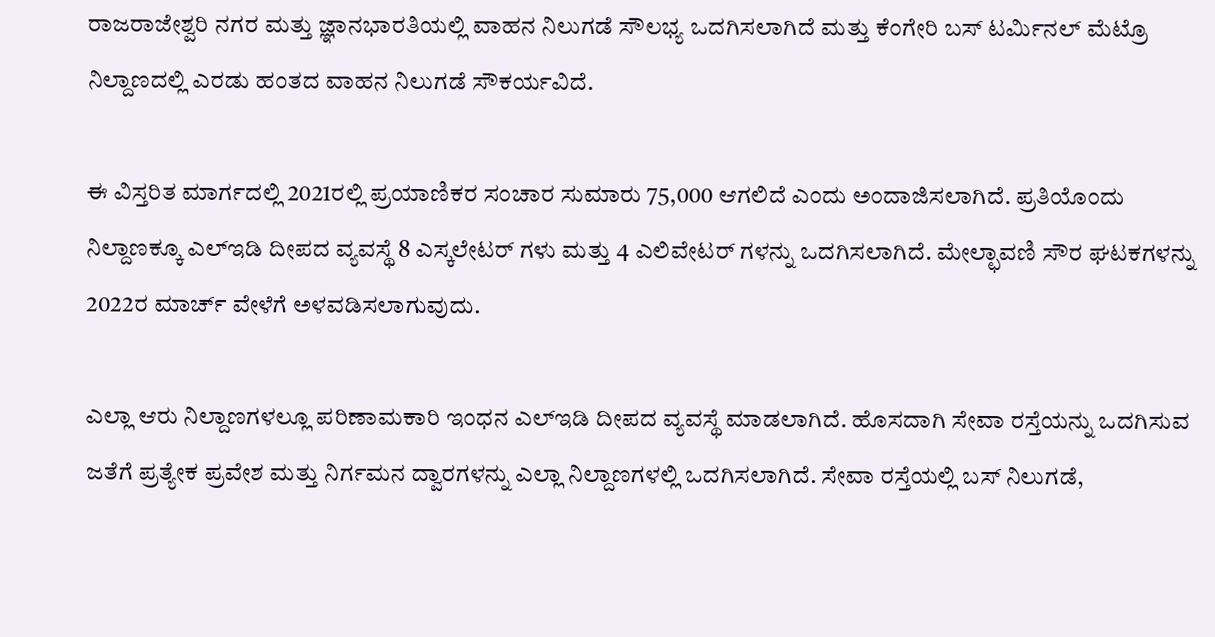ರಾಜರಾಜೇಶ್ವರಿ ನಗರ ಮತ್ತು ಜ್ಞಾನಭಾರತಿಯಲ್ಲಿ ವಾಹನ ನಿಲುಗಡೆ ಸೌಲಭ್ಯ ಒದಗಿಸಲಾಗಿದೆ ಮತ್ತು ಕೆಂಗೇರಿ ಬಸ್ ಟರ್ಮಿನಲ್ ಮೆಟ್ರೊ ನಿಲ್ದಾಣದಲ್ಲಿ ಎರಡು ಹಂತದ ವಾಹನ ನಿಲುಗಡೆ ಸೌಕರ್ಯವಿದೆ.

ಈ ವಿಸ್ತರಿತ ಮಾರ್ಗದಲ್ಲಿ 2021ರಲ್ಲಿ ಪ್ರಯಾಣಿಕರ ಸಂಚಾರ ಸುಮಾರು 75,000 ಆಗಲಿದೆ ಎಂದು ಅಂದಾಜಿಸಲಾಗಿದೆ. ಪ್ರತಿಯೊಂದು ನಿಲ್ದಾಣಕ್ಕೂ ಎಲ್ಇಡಿ ದೀಪದ ವ್ಯವಸ್ಥೆ 8 ಎಸ್ಕಲೇಟರ್ ಗಳು ಮತ್ತು 4 ಎಲಿವೇಟರ್ ಗಳನ್ನು ಒದಗಿಸಲಾಗಿದೆ. ಮೇಲ್ಛಾವಣಿ ಸೌರ ಘಟಕಗಳನ್ನು 2022ರ ಮಾರ್ಚ್ ವೇಳೆಗೆ ಅಳವಡಿಸಲಾಗುವುದು.

ಎಲ್ಲಾ ಆರು ನಿಲ್ದಾಣಗಳಲ್ಲೂ ಪರಿಣಾಮಕಾರಿ ಇಂಧನ ಎಲ್ಇಡಿ ದೀಪದ ವ್ಯವಸ್ಥೆ ಮಾಡಲಾಗಿದೆ. ಹೊಸದಾಗಿ ಸೇವಾ ರಸ್ತೆಯನ್ನು ಒದಗಿಸುವ ಜತೆಗೆ ಪ್ರತ್ಯೇಕ ಪ್ರವೇಶ ಮತ್ತು ನಿರ್ಗಮನ ದ್ವಾರಗಳನ್ನು ಎಲ್ಲಾ ನಿಲ್ದಾಣಗಳಲ್ಲಿ ಒದಗಿಸಲಾಗಿದೆ. ಸೇವಾ ರಸ್ತೆಯಲ್ಲಿ ಬಸ್ ನಿಲುಗಡೆ,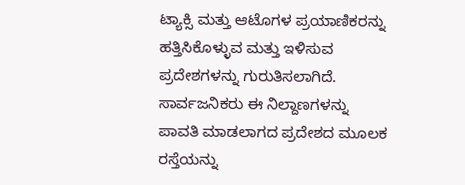ಟ್ಯಾಕ್ಸಿ ಮತ್ತು ಆಟೊಗಳ ಪ್ರಯಾಣಿಕರನ್ನು ಹತ್ತಿಸಿಕೊಳ್ಳುವ ಮತ್ತು ಇಳಿಸುವ ಪ್ರದೇಶಗಳನ್ನು ಗುರುತಿಸಲಾಗಿದೆ.
ಸಾರ್ವಜನಿಕರು ಈ ನಿಲ್ದಾಣಗಳನ್ನು ಪಾವತಿ ಮಾಡಲಾಗದ ಪ್ರದೇಶದ ಮೂಲಕ ರಸ್ತೆಯನ್ನು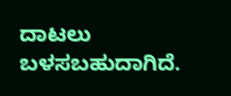ದಾಟಲು ಬಳಸಬಹುದಾಗಿದೆ.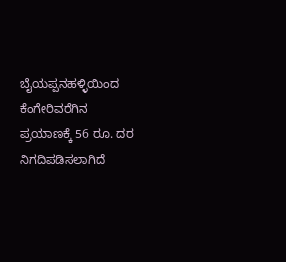ಬೈಯಪ್ಪನಹಳ್ಳಿಯಿಂದ ಕೆಂಗೇರಿವರೆಗಿನ ಪ್ರಯಾಣಕ್ಕೆ 56 ರೂ. ದರ ನಿಗದಿಪಡಿಸಲಾಗಿದೆ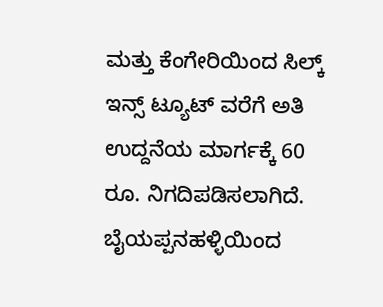ಮತ್ತು ಕೆಂಗೇರಿಯಿಂದ ಸಿಲ್ಕ್ ಇನ್ಸ್ ಟ್ಯೂಟ್ ವರೆಗೆ ಅತಿ ಉದ್ದನೆಯ ಮಾರ್ಗಕ್ಕೆ 60 ರೂ. ನಿಗದಿಪಡಿಸಲಾಗಿದೆ. ಬೈಯಪ್ಪನಹಳ್ಳಿಯಿಂದ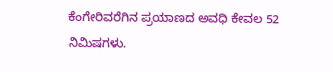ಕೆಂಗೇರಿವರೆಗಿನ ಪ್ರಯಾಣದ ಅವಧಿ ಕೇವಲ 52 ನಿಮಿಷಗಳು.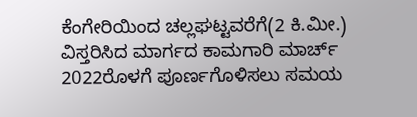ಕೆಂಗೇರಿಯಿಂದ ಚಲ್ಲಘಟ್ಟವರೆಗೆ(2 ಕಿ.ಮೀ.) ವಿಸ್ತರಿಸಿದ ಮಾರ್ಗದ ಕಾಮಗಾರಿ ಮಾರ್ಚ್ 2022ರೊಳಗೆ ಪೂರ್ಣಗೊಳಿಸಲು ಸಮಯ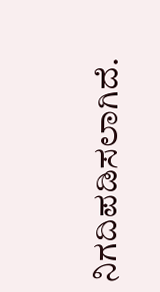ನಿಗದಿಪಡಿಸಲಾಗಿದೆ.